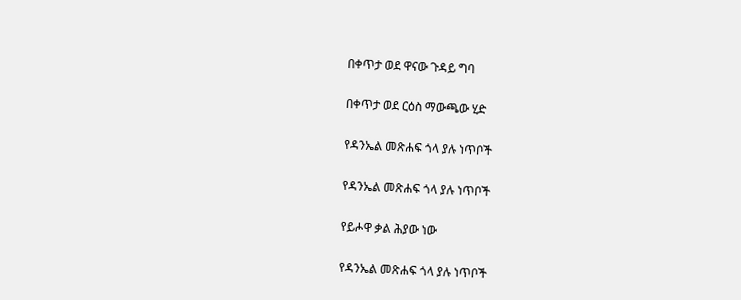በቀጥታ ወደ ዋናው ጉዳይ ግባ

በቀጥታ ወደ ርዕስ ማውጫው ሂድ

የዳንኤል መጽሐፍ ጎላ ያሉ ነጥቦች

የዳንኤል መጽሐፍ ጎላ ያሉ ነጥቦች

የይሖዋ ቃል ሕያው ነው

የዳንኤል መጽሐፍ ጎላ ያሉ ነጥቦች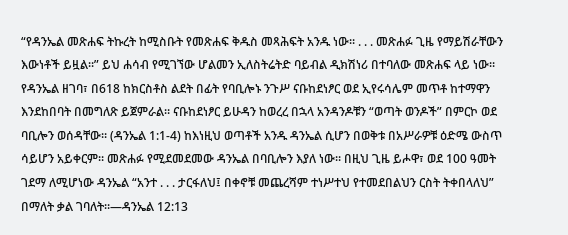“የዳንኤል መጽሐፍ ትኩረት ከሚስቡት የመጽሐፍ ቅዱስ መጻሕፍት አንዱ ነው። . . . መጽሐፉ ጊዜ የማይሽራቸውን እውነቶች ይዟል።” ይህ ሐሳብ የሚገኘው ሆልመን ኢለስትሬትድ ባይብል ዲክሽነሪ በተባለው መጽሐፍ ላይ ነው። የዳንኤል ዘገባ፣ በ618 ከክርስቶስ ልደት በፊት የባቢሎኑ ንጉሥ ናቡከደነፆር ወደ ኢየሩሳሌም መጥቶ ከተማዋን እንደከበባት በመግለጽ ይጀምራል። ናቡከደነፆር ይሁዳን ከወረረ በኋላ አንዳንዶቹን “ወጣት ወንዶች” በምርኮ ወደ ባቢሎን ወሰዳቸው። (ዳንኤል 1:1-4) ከእነዚህ ወጣቶች አንዱ ዳንኤል ሲሆን በወቅቱ በአሥራዎቹ ዕድሜ ውስጥ ሳይሆን አይቀርም። መጽሐፉ የሚደመደመው ዳንኤል በባቢሎን እያለ ነው። በዚህ ጊዜ ይሖዋ፣ ወደ 100 ዓመት ገደማ ለሚሆነው ዳንኤል “አንተ . . . ታርፋለህ፤ በቀኖቹ መጨረሻም ተነሥተህ የተመደበልህን ርስት ትቀበላለህ” በማለት ቃል ገባለት።—ዳንኤል 12:13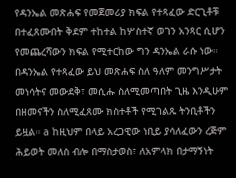የዳንኤል መጽሐፍ የመጀመሪያ ክፍል የተጻፈው ድርጊቶቹ በተፈጸሙበት ቅደም ተከተል ከሦስተኛ ወገን አንጻር ሲሆን የመጨረሻውን ክፍል የሚተርከው ግን ዳንኤል ራሱ ነው። በዳንኤል የተጻፈው ይህ መጽሐፍ ስለ ዓለም መንግሥታት መነሳትና መውደቅ፣ መሲሑ ስለሚመጣበት ጊዜ እንዲሁም በዘመናችን ስለሚፈጸሙ ክስተቶች የሚገልጹ ትንቢቶችን ይዟል። a ከዚህም በላይ አረጋዊው ነቢይ ያሳለፈውን ረጅም ሕይወት መለስ ብሎ በማስታወስ፣ ለአምላክ በታማኝነት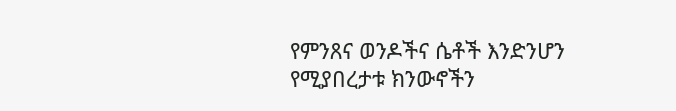የምንጸና ወንዶችና ሴቶች እንድንሆን የሚያበረታቱ ክንውኖችን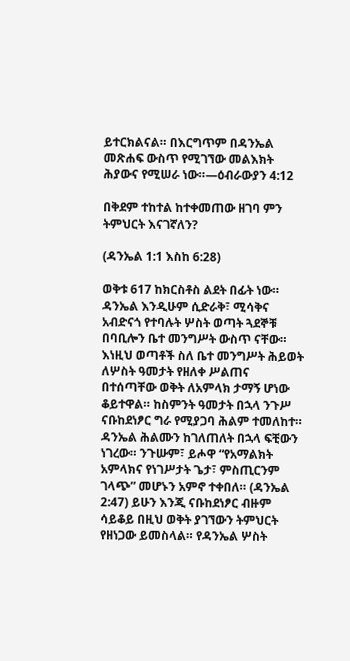ይተርክልናል። በእርግጥም በዳንኤል መጽሐፍ ውስጥ የሚገኘው መልእክት ሕያውና የሚሠራ ነው።—ዕብራውያን 4:12

በቅደም ተከተል ከተቀመጠው ዘገባ ምን ትምህርት እናገኛለን?

(ዳንኤል 1:1 እስከ 6:28)

ወቅቱ 617 ከክርስቶስ ልደት በፊት ነው። ዳንኤል እንዲሁም ሲድራቅ፣ ሚሳቅና አብድናጎ የተባሉት ሦስት ወጣት ጓደኞቹ በባቢሎን ቤተ መንግሥት ውስጥ ናቸው። እነዚህ ወጣቶች ስለ ቤተ መንግሥት ሕይወት ለሦስት ዓመታት የዘለቀ ሥልጠና በተሰጣቸው ወቅት ለአምላክ ታማኝ ሆነው ቆይተዋል። ከስምንት ዓመታት በኋላ ንጉሥ ናቡከደነፆር ግራ የሚያጋባ ሕልም ተመለከተ። ዳንኤል ሕልሙን ከገለጠለት በኋላ ፍቺውን ነገረው። ንጉሡም፣ ይሖዋ “የአማልክት አምላክና የነገሥታት ጌታ፣ ምስጢርንም ገላጭ” መሆኑን አምኖ ተቀበለ። (ዳንኤል 2:47) ይሁን እንጂ ናቡከደነፆር ብዙም ሳይቆይ በዚህ ወቅት ያገኘውን ትምህርት የዘነጋው ይመስላል። የዳንኤል ሦስት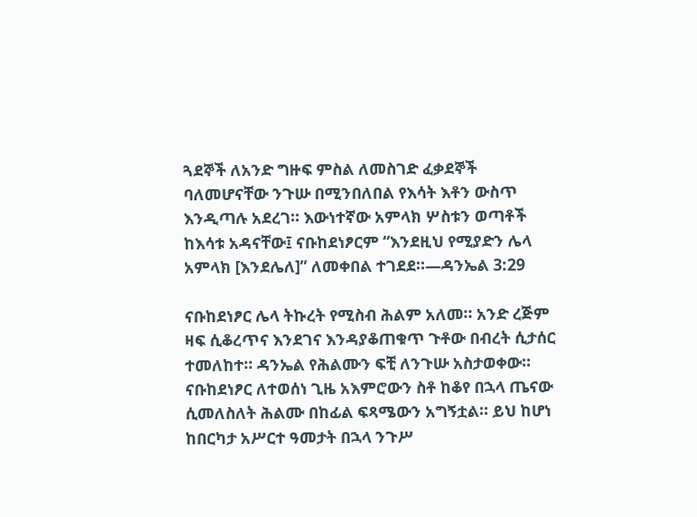ጓደኞች ለአንድ ግዙፍ ምስል ለመስገድ ፈቃደኞች ባለመሆናቸው ንጉሡ በሚንበለበል የእሳት እቶን ውስጥ እንዲጣሉ አደረገ። እውነተኛው አምላክ ሦስቱን ወጣቶች ከእሳቱ አዳናቸው፤ ናቡከደነፆርም “እንደዚህ የሚያድን ሌላ አምላክ [እንደሌለ]” ለመቀበል ተገደደ።—ዳንኤል 3:29

ናቡከደነፆር ሌላ ትኩረት የሚስብ ሕልም አለመ። አንድ ረጅም ዛፍ ሲቆረጥና እንደገና እንዳያቆጠቁጥ ጉቶው በብረት ሲታሰር ተመለከተ። ዳንኤል የሕልሙን ፍቺ ለንጉሡ አስታወቀው። ናቡከደነፆር ለተወሰነ ጊዜ አእምሮውን ስቶ ከቆየ በኋላ ጤናው ሲመለስለት ሕልሙ በከፊል ፍጻሜውን አግኝቷል። ይህ ከሆነ ከበርካታ አሥርተ ዓመታት በኋላ ንጉሥ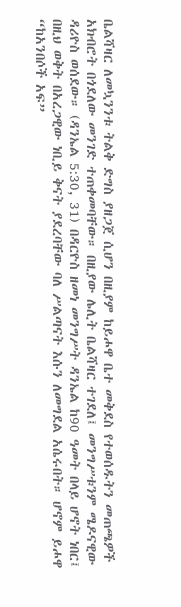ቤልሻዛር ለመኳንንቱ ትልቅ ድግስ ያዘጋጀ ሲሆን በዚያም ከይሖዋ ቤተ መቅደስ የተወሰዱትን መጠጫዎች አክብሮት በጎደለው መንገድ ተጠቀመባቸው። በዚያው ሌሊት ቤልሻዛር ተገደለ፤ መንግሥቱንም ሜዶናዊው ዳሪዮስ ወሰደው። (ዳንኤል 5:30, 31) በዳርዮስ ዘመነ መንግሥት ዳንኤል ከ90 ዓመት በላይ ሆኖት ነበር፤ በዚህ ወቅት በአረጋዊው ነቢይ ቅናት ያደረባቸው ባለ ሥልጣናት እሱን ለመግደል አሴሩበት። ሆኖም ይሖዋ “ከአንበሶች አፍ”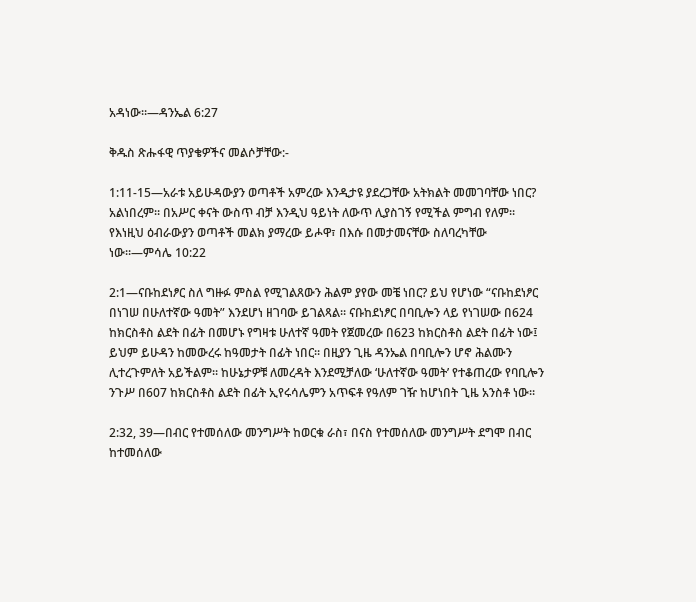አዳነው።—ዳንኤል 6:27

ቅዱስ ጽሑፋዊ ጥያቄዎችና መልሶቻቸው:-

1:11-15—አራቱ አይሁዳውያን ወጣቶች አምረው እንዲታዩ ያደረጋቸው አትክልት መመገባቸው ነበር? አልነበረም። በአሥር ቀናት ውስጥ ብቻ እንዲህ ዓይነት ለውጥ ሊያስገኝ የሚችል ምግብ የለም። የእነዚህ ዕብራውያን ወጣቶች መልክ ያማረው ይሖዋ፣ በእሱ በመታመናቸው ስለባረካቸው ነው።—ምሳሌ 10:22

2:1—ናቡከደነፆር ስለ ግዙፉ ምስል የሚገልጸውን ሕልም ያየው መቼ ነበር? ይህ የሆነው “ናቡከደነፆር በነገሠ በሁለተኛው ዓመት” እንደሆነ ዘገባው ይገልጻል። ናቡከደነፆር በባቢሎን ላይ የነገሠው በ624 ከክርስቶስ ልደት በፊት በመሆኑ የግዛቱ ሁለተኛ ዓመት የጀመረው በ623 ከክርስቶስ ልደት በፊት ነው፤ ይህም ይሁዳን ከመውረሩ ከዓመታት በፊት ነበር። በዚያን ጊዜ ዳንኤል በባቢሎን ሆኖ ሕልሙን ሊተረጉምለት አይችልም። ከሁኔታዎቹ ለመረዳት እንደሚቻለው ‘ሁለተኛው ዓመት’ የተቆጠረው የባቢሎን ንጉሥ በ607 ከክርስቶስ ልደት በፊት ኢየሩሳሌምን አጥፍቶ የዓለም ገዥ ከሆነበት ጊዜ አንስቶ ነው።

2:32, 39—በብር የተመሰለው መንግሥት ከወርቁ ራስ፣ በናስ የተመሰለው መንግሥት ደግሞ በብር ከተመሰለው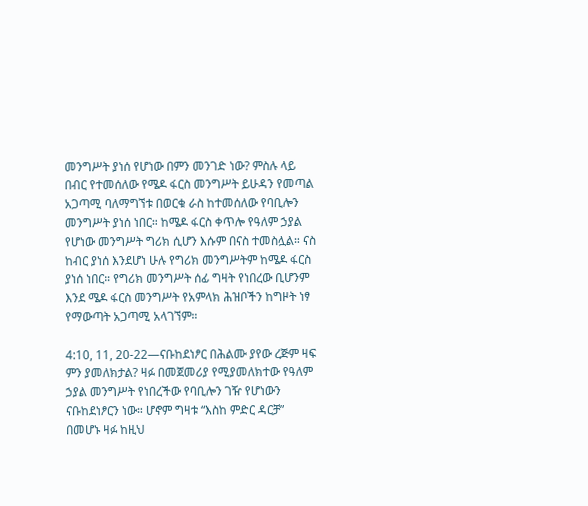መንግሥት ያነሰ የሆነው በምን መንገድ ነው? ምስሉ ላይ በብር የተመሰለው የሜዶ ፋርስ መንግሥት ይሁዳን የመጣል አጋጣሚ ባለማግኘቱ በወርቁ ራስ ከተመሰለው የባቢሎን መንግሥት ያነሰ ነበር። ከሜዶ ፋርስ ቀጥሎ የዓለም ኃያል የሆነው መንግሥት ግሪክ ሲሆን እሱም በናስ ተመስሏል። ናስ ከብር ያነሰ እንደሆነ ሁሉ የግሪክ መንግሥትም ከሜዶ ፋርስ ያነሰ ነበር። የግሪክ መንግሥት ሰፊ ግዛት የነበረው ቢሆንም እንደ ሜዶ ፋርስ መንግሥት የአምላክ ሕዝቦችን ከግዞት ነፃ የማውጣት አጋጣሚ አላገኘም።

4:10, 11, 20-22—ናቡከደነፆር በሕልሙ ያየው ረጅም ዛፍ ምን ያመለክታል? ዛፉ በመጀመሪያ የሚያመለክተው የዓለም ኃያል መንግሥት የነበረችው የባቢሎን ገዥ የሆነውን ናቡከደነፆርን ነው። ሆኖም ግዛቱ “እስከ ምድር ዳርቻ” በመሆኑ ዛፉ ከዚህ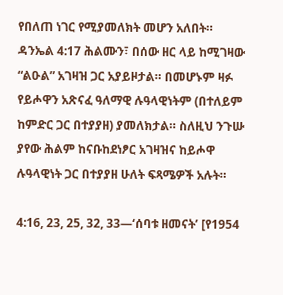የበለጠ ነገር የሚያመለክት መሆን አለበት። ዳንኤል 4:17 ሕልሙን፣ በሰው ዘር ላይ ከሚገዛው “ልዑል” አገዛዝ ጋር አያይዞታል። በመሆኑም ዛፉ የይሖዋን አጽናፈ ዓለማዊ ሉዓላዊነትም (በተለይም ከምድር ጋር በተያያዘ) ያመለክታል። ስለዚህ ንጉሡ ያየው ሕልም ከናቡከደነፆር አገዛዝና ከይሖዋ ሉዓላዊነት ጋር በተያያዘ ሁለት ፍጻሜዎች አሉት።

4:16, 23, 25, 32, 33—‘ሰባቱ ዘመናት’ [የ1954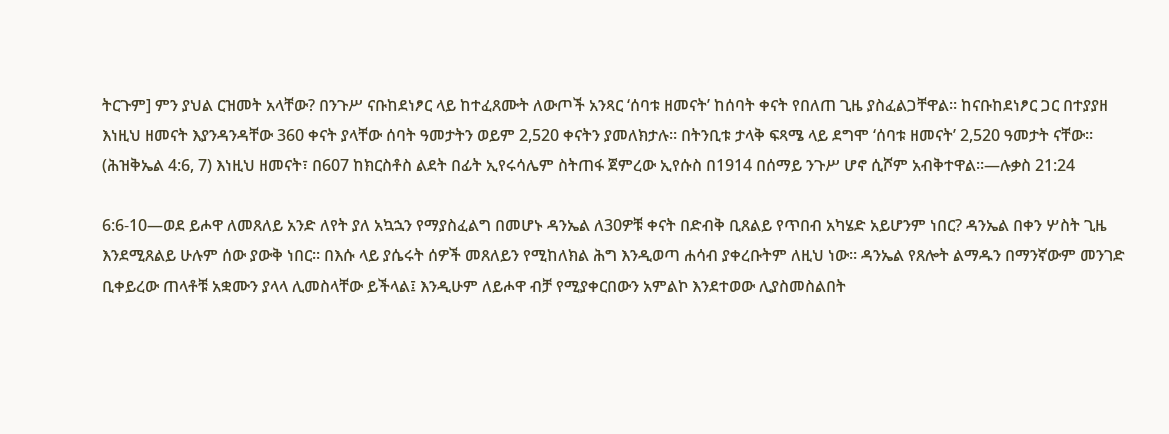ትርጉም] ምን ያህል ርዝመት አላቸው? በንጉሥ ናቡከደነፆር ላይ ከተፈጸሙት ለውጦች አንጻር ‘ሰባቱ ዘመናት’ ከሰባት ቀናት የበለጠ ጊዜ ያስፈልጋቸዋል። ከናቡከደነፆር ጋር በተያያዘ እነዚህ ዘመናት እያንዳንዳቸው 360 ቀናት ያላቸው ሰባት ዓመታትን ወይም 2,520 ቀናትን ያመለክታሉ። በትንቢቱ ታላቅ ፍጻሜ ላይ ደግሞ ‘ሰባቱ ዘመናት’ 2,520 ዓመታት ናቸው። (ሕዝቅኤል 4:6, 7) እነዚህ ዘመናት፣ በ607 ከክርስቶስ ልደት በፊት ኢየሩሳሌም ስትጠፋ ጀምረው ኢየሱስ በ1914 በሰማይ ንጉሥ ሆኖ ሲሾም አብቅተዋል።—ሉቃስ 21:24

6:6-10—ወደ ይሖዋ ለመጸለይ አንድ ለየት ያለ አኳኋን የማያስፈልግ በመሆኑ ዳንኤል ለ30ዎቹ ቀናት በድብቅ ቢጸልይ የጥበብ አካሄድ አይሆንም ነበር? ዳንኤል በቀን ሦስት ጊዜ እንደሚጸልይ ሁሉም ሰው ያውቅ ነበር። በእሱ ላይ ያሴሩት ሰዎች መጸለይን የሚከለክል ሕግ እንዲወጣ ሐሳብ ያቀረቡትም ለዚህ ነው። ዳንኤል የጸሎት ልማዱን በማንኛውም መንገድ ቢቀይረው ጠላቶቹ አቋሙን ያላላ ሊመስላቸው ይችላል፤ እንዲሁም ለይሖዋ ብቻ የሚያቀርበውን አምልኮ እንደተወው ሊያስመስልበት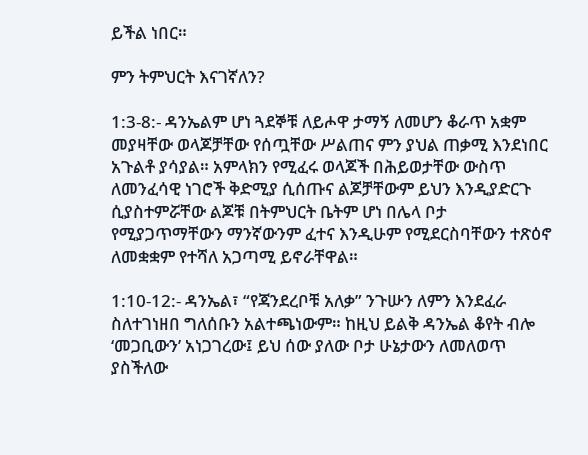ይችል ነበር።

ምን ትምህርት እናገኛለን?

1:3-8:- ዳንኤልም ሆነ ጓደኞቹ ለይሖዋ ታማኝ ለመሆን ቆራጥ አቋም መያዛቸው ወላጆቻቸው የሰጧቸው ሥልጠና ምን ያህል ጠቃሚ እንደነበር አጉልቶ ያሳያል። አምላክን የሚፈሩ ወላጆች በሕይወታቸው ውስጥ ለመንፈሳዊ ነገሮች ቅድሚያ ሲሰጡና ልጆቻቸውም ይህን እንዲያድርጉ ሲያስተምሯቸው ልጆቹ በትምህርት ቤትም ሆነ በሌላ ቦታ የሚያጋጥማቸውን ማንኛውንም ፈተና እንዲሁም የሚደርስባቸውን ተጽዕኖ ለመቋቋም የተሻለ አጋጣሚ ይኖራቸዋል።

1:10-12:- ዳንኤል፣ “የጃንደረቦቹ አለቃ” ንጉሡን ለምን እንደፈራ ስለተገነዘበ ግለሰቡን አልተጫነውም። ከዚህ ይልቅ ዳንኤል ቆየት ብሎ ‘መጋቢውን’ አነጋገረው፤ ይህ ሰው ያለው ቦታ ሁኔታውን ለመለወጥ ያስችለው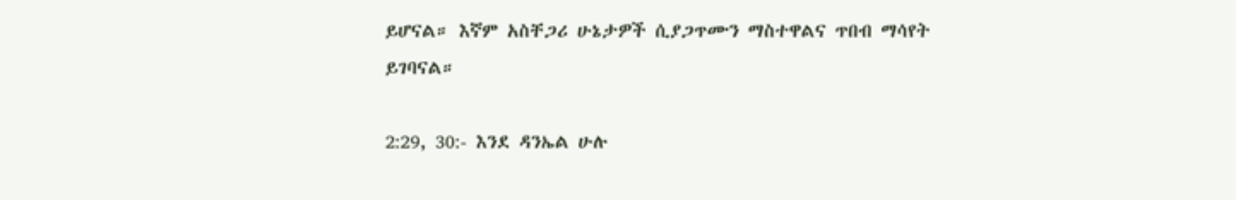ይሆናል። እኛም አስቸጋሪ ሁኔታዎች ሲያጋጥሙን ማስተዋልና ጥበብ ማሳየት ይገባናል።

2:29, 30:- እንደ ዳንኤል ሁሉ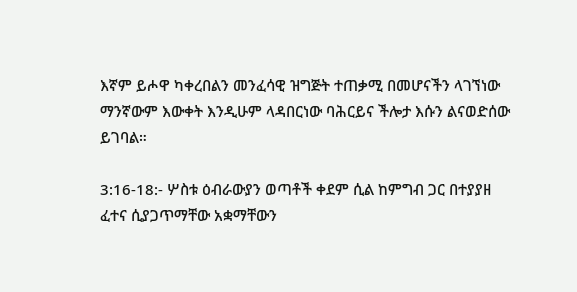እኛም ይሖዋ ካቀረበልን መንፈሳዊ ዝግጅት ተጠቃሚ በመሆናችን ላገኘነው ማንኛውም እውቀት እንዲሁም ላዳበርነው ባሕርይና ችሎታ እሱን ልናወድሰው ይገባል።

3:16-18:- ሦስቱ ዕብራውያን ወጣቶች ቀደም ሲል ከምግብ ጋር በተያያዘ ፈተና ሲያጋጥማቸው አቋማቸውን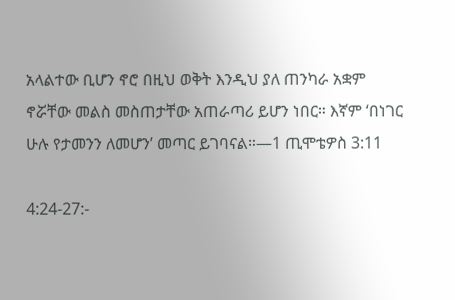አላልተው ቢሆን ኖሮ በዚህ ወቅት እንዲህ ያለ ጠንካራ አቋም ኖሯቸው መልስ መስጠታቸው አጠራጣሪ ይሆን ነበር። እኛም ‘በነገር ሁሉ የታመንን ለመሆን’ መጣር ይገባናል።—1 ጢሞቴዎስ 3:11

4:24-27:-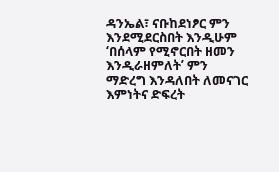ዳንኤል፣ ናቡከደነፆር ምን እንደሚደርስበት እንዲሁም ‘በሰላም የሚኖርበት ዘመን እንዲራዘምለት’ ምን ማድረግ እንዳለበት ለመናገር እምነትና ድፍረት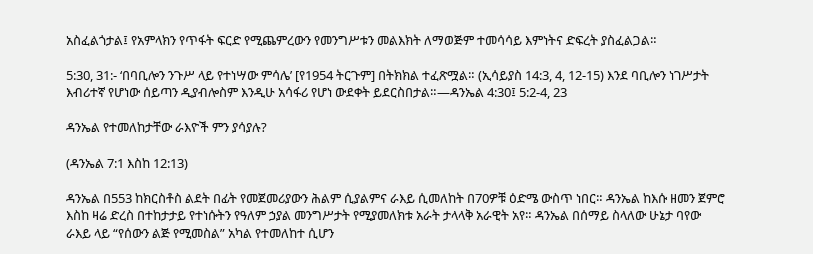አስፈልጎታል፤ የአምላክን የጥፋት ፍርድ የሚጨምረውን የመንግሥቱን መልእክት ለማወጅም ተመሳሳይ እምነትና ድፍረት ያስፈልጋል።

5:30, 31:- ‘በባቢሎን ንጉሥ ላይ የተነሣው ምሳሌ’ [የ1954 ትርጉም] በትክክል ተፈጽሟል። (ኢሳይያስ 14:3, 4, 12-15) እንደ ባቢሎን ነገሥታት እብሪተኛ የሆነው ሰይጣን ዲያብሎስም እንዲሁ አሳፋሪ የሆነ ውደቀት ይደርስበታል።—ዳንኤል 4:30፤ 5:2-4, 23

ዳንኤል የተመለከታቸው ራእዮች ምን ያሳያሉ?

(ዳንኤል 7:1 እስከ 12:13)

ዳንኤል በ553 ከክርስቶስ ልደት በፊት የመጀመሪያውን ሕልም ሲያልምና ራእይ ሲመለከት በ70ዎቹ ዕድሜ ውስጥ ነበር። ዳንኤል ከእሱ ዘመን ጀምሮ እስከ ዛሬ ድረስ በተከታታይ የተነሱትን የዓለም ኃያል መንግሥታት የሚያመለክቱ አራት ታላላቅ አራዊት አየ። ዳንኤል በሰማይ ስላለው ሁኔታ ባየው ራእይ ላይ “የሰውን ልጅ የሚመስል” አካል የተመለከተ ሲሆን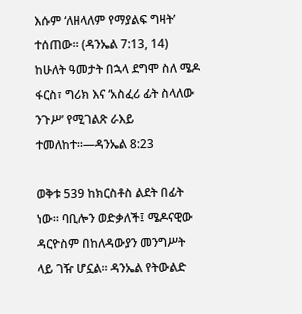እሱም ‘ለዘላለም የማያልፍ ግዛት’ ተሰጠው። (ዳንኤል 7:13, 14) ከሁለት ዓመታት በኋላ ደግሞ ስለ ሜዶ ፋርስ፣ ግሪክ እና ‘አስፈሪ ፊት ስላለው ንጉሥ’ የሚገልጽ ራእይ ተመለከተ።—ዳንኤል 8:23

ወቅቱ 539 ከክርስቶስ ልደት በፊት ነው። ባቢሎን ወድቃለች፤ ሜዶናዊው ዳርዮስም በከለዳውያን መንግሥት ላይ ገዥ ሆኗል። ዳንኤል የትውልድ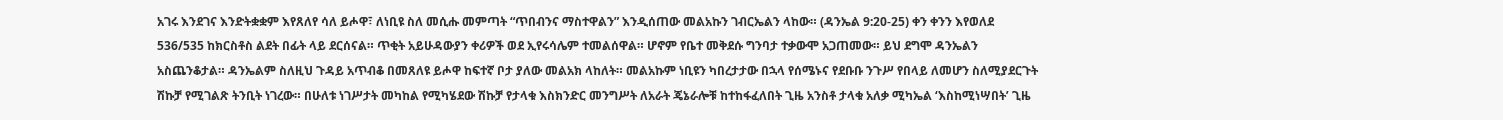አገሩ እንደገና እንድትቋቋም እየጸለየ ሳለ ይሖዋ፣ ለነቢዩ ስለ መሲሑ መምጣት “ጥበብንና ማስተዋልን” እንዲሰጠው መልአኩን ገብርኤልን ላከው። (ዳንኤል 9:20-25) ቀን ቀንን እየወለደ 536/535 ከክርስቶስ ልደት በፊት ላይ ደርሰናል። ጥቂት አይሁዳውያን ቀሪዎች ወደ ኢየሩሳሌም ተመልሰዋል። ሆኖም የቤተ መቅደሱ ግንባታ ተቃውሞ አጋጠመው። ይህ ደግሞ ዳንኤልን አስጨንቆታል። ዳንኤልም ስለዚህ ጉዳይ አጥብቆ በመጸለዩ ይሖዋ ከፍተኛ ቦታ ያለው መልአክ ላከለት። መልአኩም ነቢዩን ካበረታታው በኋላ የሰሜኑና የደቡቡ ንጉሥ የበላይ ለመሆን ስለሚያደርጉት ሽኩቻ የሚገልጽ ትንቢት ነገረው። በሁለቱ ነገሥታት መካከል የሚካሄደው ሽኩቻ የታላቁ እስክንድር መንግሥት ለአራት ጄኔራሎቹ ከተከፋፈለበት ጊዜ አንስቶ ታላቁ አለቃ ሚካኤል ‘እስከሚነሣበት’ ጊዜ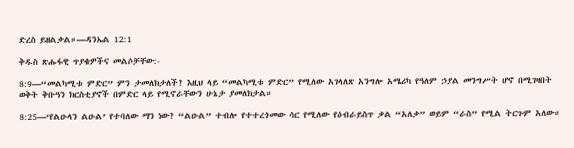ድረስ ይዘልቃል።—ዳንኤል 12:1

ቅዱስ ጽሑፋዊ ጥያቄዎችና መልሶቻቸው:-

8:9—“መልካሚቱ ምድር” ምን ታመለክታለች? እዚህ ላይ “መልካሚቱ ምድር” የሚለው አገላለጽ አንግሎ አሜሪካ የዓለም ኃያል መንግሥት ሆኖ በሚገዛበት ወቅት ቅቡዓን ክርስቲያኖች በምድር ላይ የሚኖራቸውን ሁኔታ ያመለክታል።

8:25—‘የልዑላን ልዑል’ የተባለው ማን ነው? “ልዑል” ተብሎ የተተረጎመው ሳር የሚለው የዕብራይስጥ ቃል “አለቃ” ወይም “ራስ” የሚል ትርጉም አለው።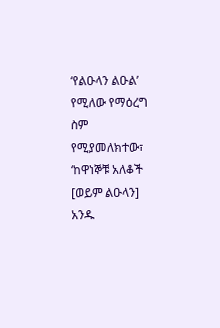‘የልዑላን ልዑል’ የሚለው የማዕረግ ስም የሚያመለክተው፣ ‘ከዋነኞቹ አለቆች [ወይም ልዑላን] አንዱ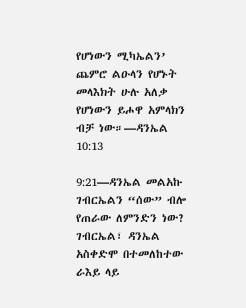የሆነውን ሚካኤልን’ ጨምሮ ልዑላን የሆኑት መላእክት ሁሉ አለቃ የሆነውን ይሖዋ አምላክን ብቻ ነው።—ዳንኤል 10:13

9:21—ዳንኤል መልአኩ ገብርኤልን “ሰው” ብሎ የጠራው ለምንድን ነው? ገብርኤል፣ ዳንኤል አስቀድሞ በተመለከተው ራእይ ላይ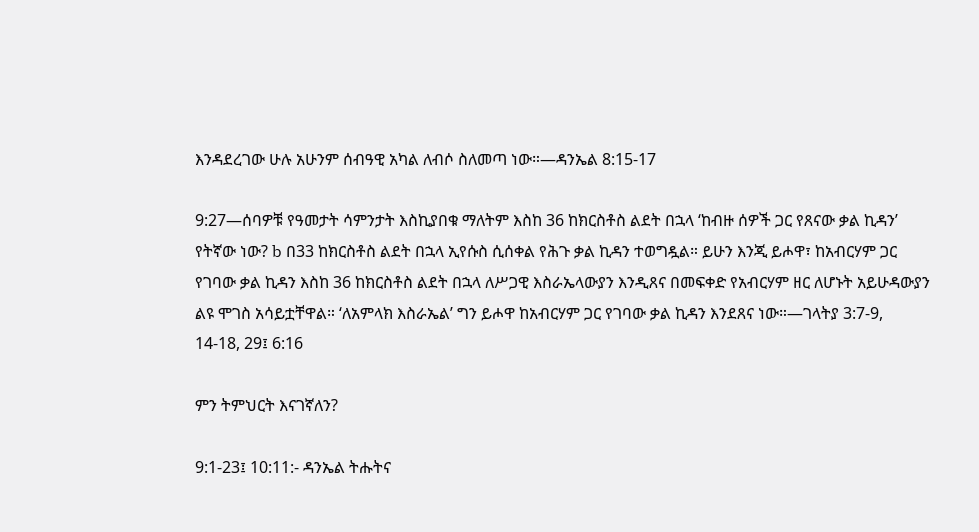እንዳደረገው ሁሉ አሁንም ሰብዓዊ አካል ለብሶ ስለመጣ ነው።—ዳንኤል 8:15-17

9:27—ሰባዎቹ የዓመታት ሳምንታት እስኪያበቁ ማለትም እስከ 36 ከክርስቶስ ልደት በኋላ ‘ከብዙ ሰዎች ጋር የጸናው ቃል ኪዳን’ የትኛው ነው? b በ33 ከክርስቶስ ልደት በኋላ ኢየሱስ ሲሰቀል የሕጉ ቃል ኪዳን ተወግዷል። ይሁን እንጂ ይሖዋ፣ ከአብርሃም ጋር የገባው ቃል ኪዳን እስከ 36 ከክርስቶስ ልደት በኋላ ለሥጋዊ እስራኤላውያን እንዲጸና በመፍቀድ የአብርሃም ዘር ለሆኑት አይሁዳውያን ልዩ ሞገስ አሳይቷቸዋል። ‘ለአምላክ እስራኤል’ ግን ይሖዋ ከአብርሃም ጋር የገባው ቃል ኪዳን እንደጸና ነው።—ገላትያ 3:7-9, 14-18, 29፤ 6:16

ምን ትምህርት እናገኛለን?

9:1-23፤ 10:11:- ዳንኤል ትሑትና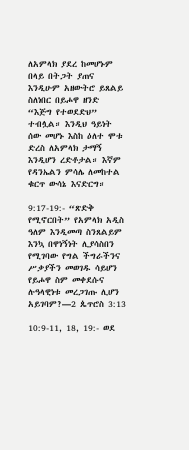ለአምላክ ያደረ ከመሆኑም በላይ በትጋት ያጠና እንዲሁም አዘውትሮ ይጸልይ ስለነበር በይሖዋ ዘንድ “እጅግ የተወደድህ” ተብሏል። እንዲህ ዓይነት ሰው መሆኑ እስከ ዕለተ ሞቱ ድረስ ለአምላክ ታማኝ እንዲሆን ረድቶታል። እኛም የዳንኤልን ምሳሌ ለመከተል ቁርጥ ውሳኔ እናድርግ።

9:17-19:- “ጽድቅ የሚኖርበት” የአምላክ አዲስ ዓለም እንዲመጣ ስንጸልይም እንኳ በዋነኝነት ሊያሳስበን የሚገባው የግል ችግራችንና ሥቃያችን መወገዱ ሳይሆን የይሖዋ ስም መቀደሱና ሉዓላዊነቱ መረጋገጡ ሊሆን አይገባም?—2 ጴጥሮስ 3:13

10:9-11, 18, 19:- ወደ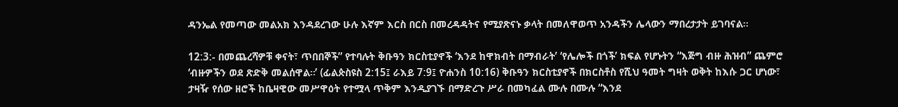ዳንኤል የመጣው መልአክ እንዳደረገው ሁሉ እኛም እርስ በርስ በመረዳዳትና የሚያጽናኑ ቃላት በመለዋወጥ አንዳችን ሌላውን ማበረታታት ይገባናል።

12:3:- በመጨረሻዎቹ ቀናት፣ ጥበበኞች” የተባሉት ቅቡዓን ክርስቲያኖች ‘እንደ ከዋክብት በማብራት’ ‘የሌሎች በጎች’ ክፍል የሆኑትን “እጅግ ብዙ ሕዝብ” ጨምሮ ‘ብዙዎችን ወደ ጽድቅ መልሰዋል።’ (ፊልጵስዩስ 2:15፤ ራእይ 7:9፤ ዮሐንስ 10:16) ቅቡዓን ክርስቲያኖች በክርስቶስ የሺህ ዓመት ግዛት ወቅት ከእሱ ጋር ሆነው፣ ታዛዥ የሰው ዘሮች ከቤዛዊው መሥዋዕት የተሟላ ጥቅም እንዲያገኙ በማድረጉ ሥራ በመካፈል ሙሉ በሙሉ “እንደ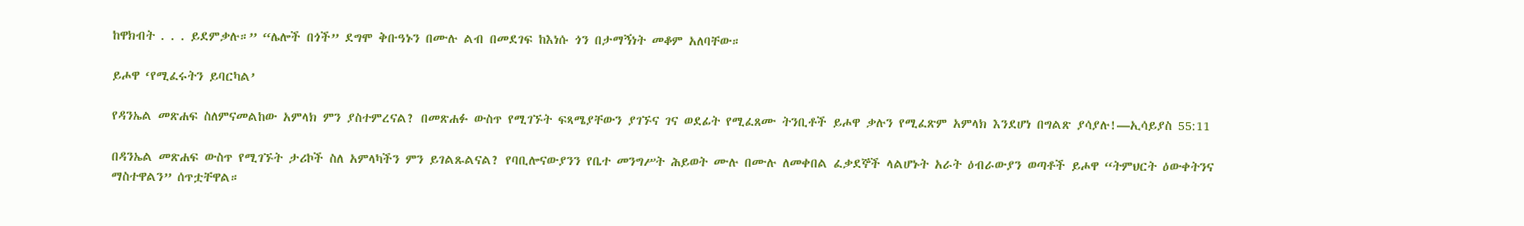ከዋክብት . . . ይደምቃሉ።” “ሌሎች በጎች” ደግሞ ቅቡዓኑን በሙሉ ልብ በመደገፍ ከእነሱ ጎን በታማኝነት መቆም አለባቸው።

ይሖዋ ‘የሚፈሩትን ይባርካል’

የዳንኤል መጽሐፍ ስለምናመልከው አምላክ ምን ያስተምረናል? በመጽሐፉ ውስጥ የሚገኙት ፍጻሜያቸውን ያገኙና ገና ወደፊት የሚፈጸሙ ትንቢቶች ይሖዋ ቃሉን የሚፈጽም አምላክ እንደሆነ በግልጽ ያሳያሉ!—ኢሳይያስ 55:11

በዳንኤል መጽሐፍ ውስጥ የሚገኙት ታሪኮች ስለ አምላካችን ምን ይገልጹልናል? የባቢሎናውያንን የቤተ መንግሥት ሕይወት ሙሉ በሙሉ ለመቀበል ፈቃደኞች ላልሆኑት አራት ዕብራውያን ወጣቶች ይሖዋ “ትምህርት ዕውቀትንና ማስተዋልን” ሰጥቷቸዋል።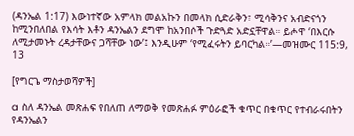(ዳንኤል 1:17) እውነተኛው አምላክ መልአኩን በመላክ ሲድራቅን፣ ሚሳቅንና አብድናጎን ከሚንበለበል የእሳት እቶን ዳንኤልን ደግሞ ከአንበሶች ጉድጓድ አድኗቸዋል። ይሖዋ ‘በእርሱ ለሚታመኑት ረዳታቸውና ጋሻቸው ነው’፤ እንዲሁም ‘የሚፈሩትን ይባርካል።’—መዝሙር 115:9, 13

[የግርጌ ማስታወሻዎች]

a ስለ ዳንኤል መጽሐፍ የበለጠ ለማወቅ የመጽሐፉ ምዕራፎች ቁጥር በቁጥር የተብራሩበትን የዳንኤልን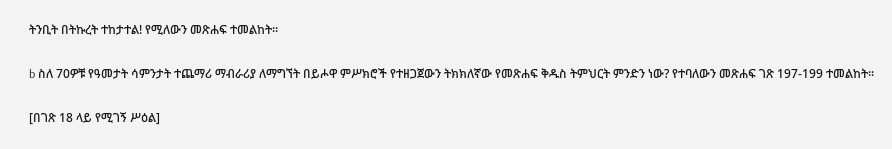ትንቢት በትኩረት ተከታተል! የሚለውን መጽሐፍ ተመልከት።

b ስለ 70ዎቹ የዓመታት ሳምንታት ተጨማሪ ማብራሪያ ለማግኘት በይሖዋ ምሥክሮች የተዘጋጀውን ትክክለኛው የመጽሐፍ ቅዱስ ትምህርት ምንድን ነው? የተባለውን መጽሐፍ ገጽ 197-199 ተመልከት።

[በገጽ 18 ላይ የሚገኝ ሥዕል]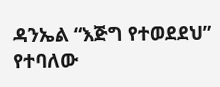ዳንኤል “እጅግ የተወደደህ” የተባለው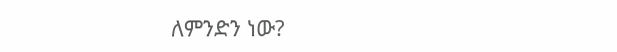ለምንድን ነው?